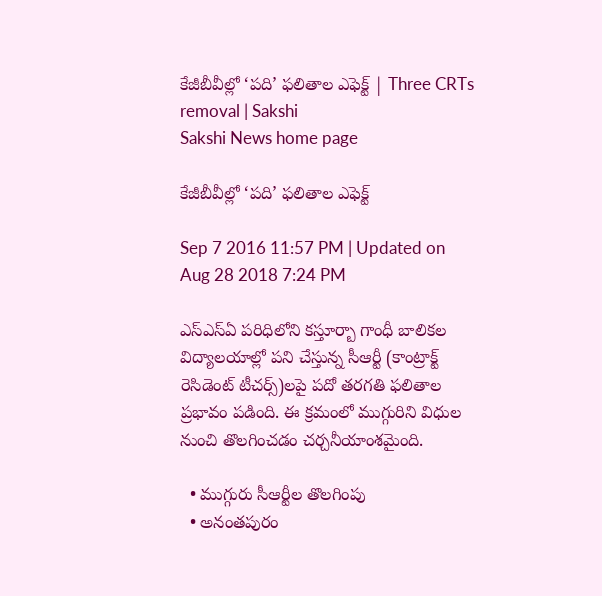కేజీబీవీల్లో ‘పది’ ఫలితాల ఎఫెక్ట్‌ | Three CRTs removal | Sakshi
Sakshi News home page

కేజీబీవీల్లో ‘పది’ ఫలితాల ఎఫెక్ట్‌

Sep 7 2016 11:57 PM | Updated on Aug 28 2018 7:24 PM

ఎస్‌ఎస్‌ఏ పరిధిలోని కస్తూర్బా గాంధీ బాలికల విద్యాలయాల్లో పని చేస్తున్న సీఆర్టీ (కాంట్రాక్ట్‌ రెసిడెంట్‌ టీచర్స్‌)లపై పదో తరగతి ఫలితాల ప్రభావం పడింది. ఈ క్రమంలో ముగ్గురిని విధుల నుంచి తొలగించడం చర్చనీయాంశమైంది.

  • ముగ్గురు సీఆర్టీల తొలగింపు
  • అనంతపురం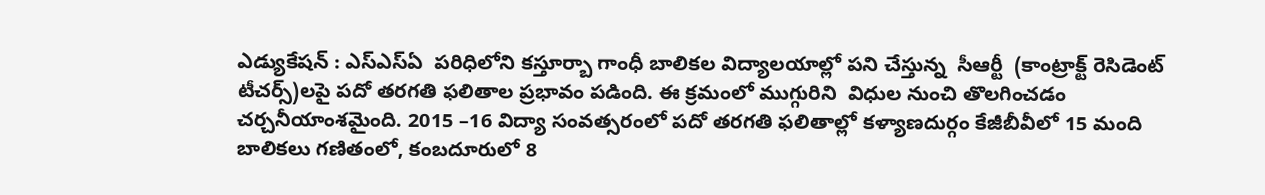ఎడ్యుకేషన్‌ : ఎస్‌ఎస్‌ఏ  పరిధిలోని కస్తూర్బా గాంధీ బాలికల విద్యాలయాల్లో పని చేస్తున్న  సీఆర్టీ  (కాంట్రాక్ట్‌ రెసిడెంట్‌ టీచర్స్‌)లపై పదో తరగతి ఫలితాల ప్రభావం పడింది. ఈ క్రమంలో ముగ్గురిని  విధుల నుంచి తొలగించడం చర్చనీయాంశమైంది. 2015 –16 విద్యా సంవత్సరంలో పదో తరగతి ఫలితాల్లో కళ్యాణదుర్గం కేజీబీవీలో 15 మంది బాలికలు గణితంలో, కంబదూరులో 8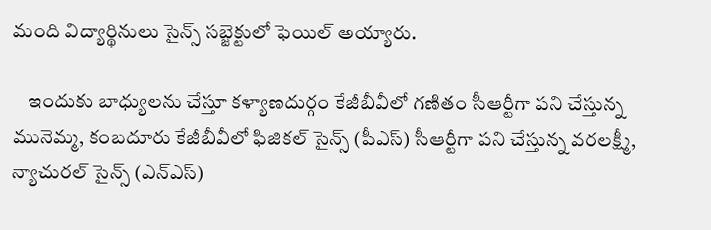మంది విద్యార్థినులు సైన్స్‌ సబ్జెక్టులో ఫెయిల్‌ అయ్యారు.

    ఇందుకు బాధ్యులను చేస్తూ కళ్యాణదుర్గం కేజీబీవీలో గణితం సీఆర్టీగా పని చేస్తున్న  మునెమ్మ, కంబదూరు కేజీబీవీలో ఫిజికల్‌ సైన్స్‌ (పీఎస్‌) సీఆర్టీగా పని చేస్తున్న వరలక్ష్మీ, న్యాచురల్‌ సైన్స్‌ (ఎన్‌ఎస్‌)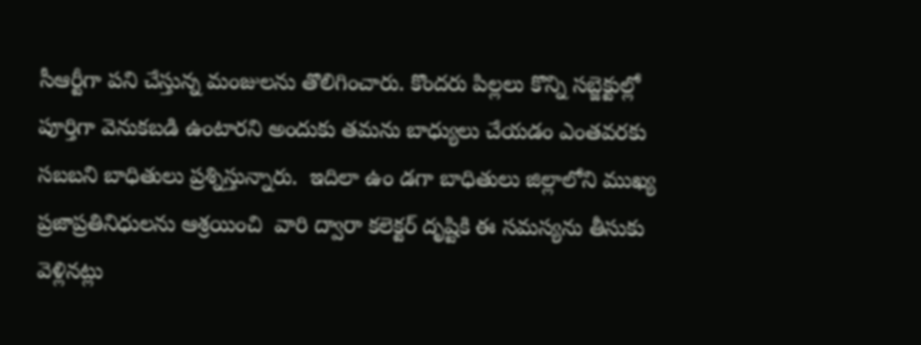సీఆర్టీగా పని చేస్తున్న మంజులను తొలిగించారు. కొందరు పిల్లలు కొన్ని సబ్జెక్టుల్లో పూర్తిగా వెనుకబడి ఉంటారని అందుకు తమను బాధ్యులు చేయడం ఎంతవరకు సబబని బాధితులు ప్రశ్నిస్తున్నారు.  ఇదిలా ఉం డగా బాధితులు జిల్లాలోని ముఖ్య ప్రజాప్రతినిధులను ఆశ్రయించి  వారి ద్వారా కలెక్టర్‌ దృష్టికి ఈ సమస్యను తీసుకు వెళ్లినట్లు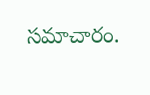సమాచారం.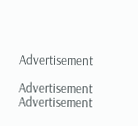Advertisement

Advertisement
Advertisement